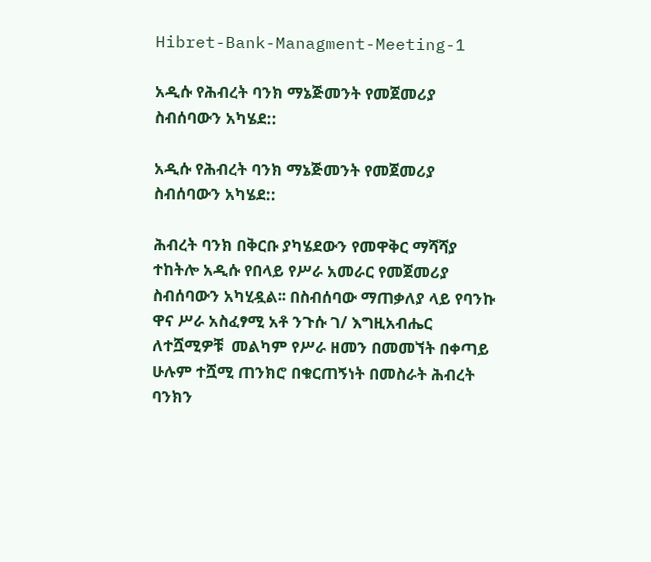Hibret-Bank-Managment-Meeting-1

አዲሱ የሕብረት ባንክ ማኔጅመንት የመጀመሪያ ስብሰባውን አካሄደ::

አዲሱ የሕብረት ባንክ ማኔጅመንት የመጀመሪያ ስብሰባውን አካሄደ::

ሕብረት ባንክ በቅርቡ ያካሄደውን የመዋቅር ማሻሻያ ተከትሎ አዲሱ የበላይ የሥራ አመራር የመጀመሪያ ስብሰባውን አካሂዷል፡፡ በስብሰባው ማጠቃለያ ላይ የባንኩ ዋና ሥራ አስፈፃሚ አቶ ንጉሱ ገ/ እግዚአብሔር ለተሿሚዎቹ  መልካም የሥራ ዘመን በመመኘት በቀጣይ ሁሉም ተሿሚ ጠንክሮ በቁርጠኝነት በመስራት ሕብረት ባንክን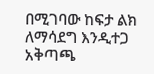በሚገባው ከፍታ ልክ ለማሳደግ እንዲተጋ አቅጣጫ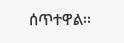ሰጥተዋል፡፡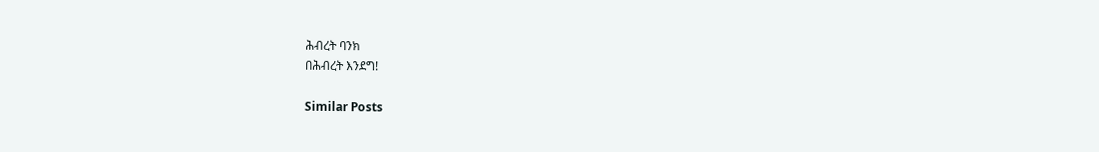ሕብረት ባንክ
በሕብረት እንደግ!

Similar Posts